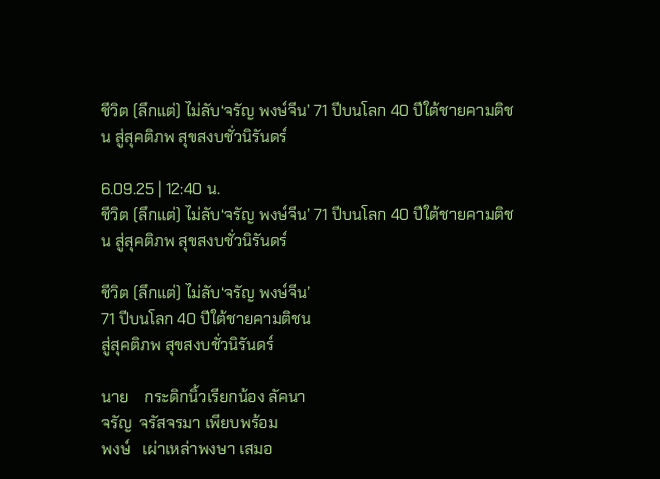ชีวิต (ลึกแต่) ไม่ลับ‘จรัญ พงษ์จีน’ 71 ปีบนโลก 40 ปีใต้ชายคามติชน สู่สุคติภพ สุขสงบชั่วนิรันดร์

6.09.25 | 12:40 น.
ชีวิต (ลึกแต่) ไม่ลับ‘จรัญ พงษ์จีน’ 71 ปีบนโลก 40 ปีใต้ชายคามติชน สู่สุคติภพ สุขสงบชั่วนิรันดร์

ชีวิต (ลึกแต่) ไม่ลับ‘จรัญ พงษ์จีน’
71 ปีบนโลก 40 ปีใต้ชายคามติชน
สู่สุคติภพ สุขสงบชั่วนิรันดร์

นาย    กระดิกนิ้วเรียกน้อง ลัคนา
จรัญ  จรัสจรมา เพียบพร้อม
พงษ์   เผ่าเหล่าพงษา เสมอ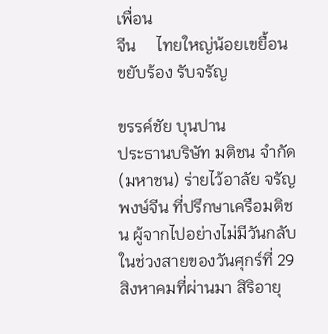เพื่อน
จีน     ไทยใหญ่น้อยเขยื้อน ขยับร้อง รับจรัญ

ขรรค์ชัย บุนปาน
ประธานบริษัท มติชน จำกัด (มหาชน) ร่ายไว้อาลัย จรัญ พงษ์จีน ที่ปรึกษาเครือมติชน ผู้จากไปอย่างไม่มีวันกลับในช่วงสายของวันศุกร์ที่ 29 สิงหาคมที่ผ่านมา สิริอายุ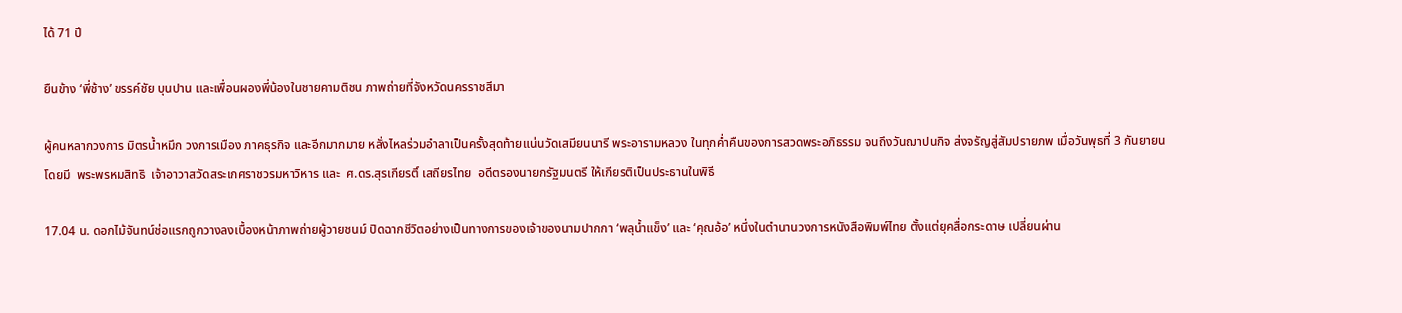ได้ 71 ปี

ยืนข้าง ‘พี่ช้าง’ ขรรค์ชัย บุนปาน และเพื่อนผองพี่น้องในชายคามติชน ภาพถ่ายที่จังหวัดนครราชสีมา

ผู้คนหลากวงการ มิตรน้ำหมึก วงการเมือง ภาคธุรกิจ และอีกมากมาย หลั่งไหลร่วมอำลาเป็นครั้งสุดท้ายแน่นวัดเสมียนนารี พระอารามหลวง ในทุกค่ำคืนของการสวดพระอภิธรรม จนถึงวันฌาปนกิจ ส่งจรัญสู่สัมปรายภพ เมื่อวันพุธที่ 3 กันยายน โดยมี  พระพรหมสิทธิ  เจ้าอาวาสวัดสระเกศราชวรมหาวิหาร และ  ศ.ดร.สุรเกียรติ์ เสถียรไทย  อดีตรองนายกรัฐมนตรี ให้เกียรติเป็นประธานในพิธี

17.04 น. ดอกไม้จันทน์ช่อแรกถูกวางลงเบื้องหน้าภาพถ่ายผู้วายชนม์ ปิดฉากชีวิตอย่างเป็นทางการของเจ้าของนามปากกา ‘พลุน้ำแข็ง’ และ ‘คุณอ้อ’ หนึ่งในตำนานวงการหนังสือพิมพ์ไทย ตั้งแต่ยุคสื่อกระดาษ เปลี่ยนผ่าน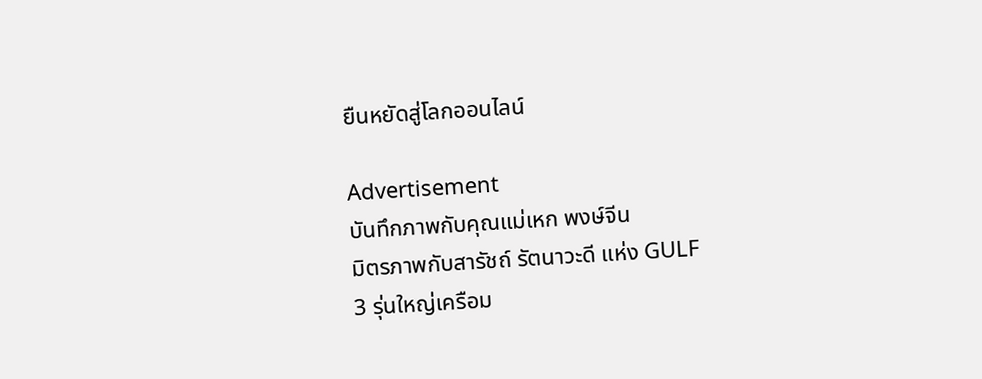ยืนหยัดสู่โลกออนไลน์

Advertisement
บันทึกภาพกับคุณแม่เหก พงษ์จีน
มิตรภาพกับสารัชถ์ รัตนาวะดี แห่ง GULF
3 รุ่นใหญ่เครือม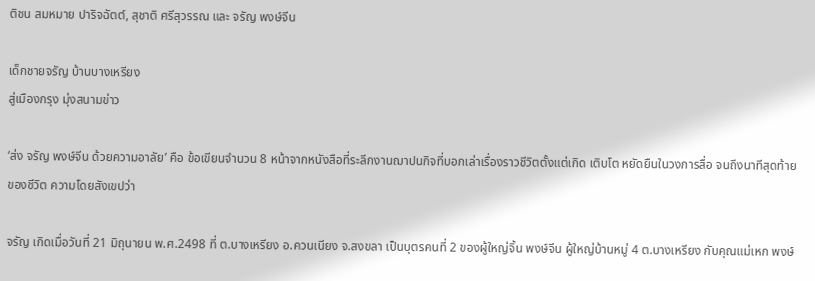ติชน สมหมาย ปาริจฉัตต์, สุชาติ ศรีสุวรรณ และ จรัญ พงษ์จีน

เด็กชายจรัญ บ้านบางเหรียง
สู่เมืองกรุง มุ่งสนามข่าว

‘ส่ง จรัญ พงษ์จีน ด้วยความอาลัย’ คือ ข้อเขียนจำนวน 8 หน้าจากหนังสือที่ระลึกงานฌาปนกิจที่บอกเล่าเรื่องราวชีวิตตั้งแต่เกิด เติบโต หยัดยืนในวงการสื่อ จนถึงนาทีสุดท้ายของชีวิต ความโดยสังเขปว่า

จรัญ เกิดเมื่อวันที่ 21 มิถุนายน พ.ศ.2498 ที่ ต.บางเหรียง อ.ควนเนียง จ.สงขลา เป็นบุตรคนที่ 2 ของผู้ใหญ่จิ้น พงษ์จีน ผู้ใหญ่บ้านหมู่ 4 ต.บางเหรียง กับคุณแม่เหก พงษ์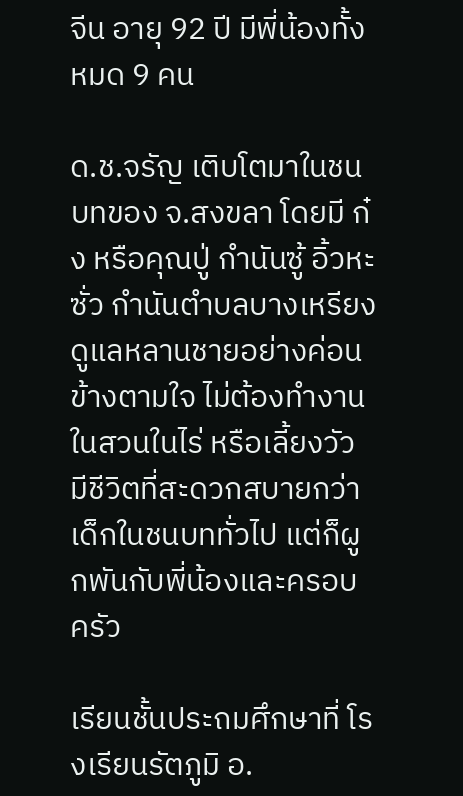จีน อายุ 92 ปี มีพี่น้องทั้งหมด 9 คน

ด.ช.จรัญ เติบโตมาในชนบทของ จ.สงขลา โดยมี ก๋ง หรือคุณปู่ กำนันซู้ อิ้วหะซั่ว กำนันตำบลบางเหรียง ดูแลหลานชายอย่างค่อนข้างตามใจ ไม่ต้องทำงานในสวนในไร่ หรือเลี้ยงวัว มีชีวิตที่สะดวกสบายกว่าเด็กในชนบททั่วไป แต่ก็ผูกพันกับพี่น้องและครอบครัว

เรียนชั้นประถมศึกษาที่ โรงเรียนรัตภูมิ อ.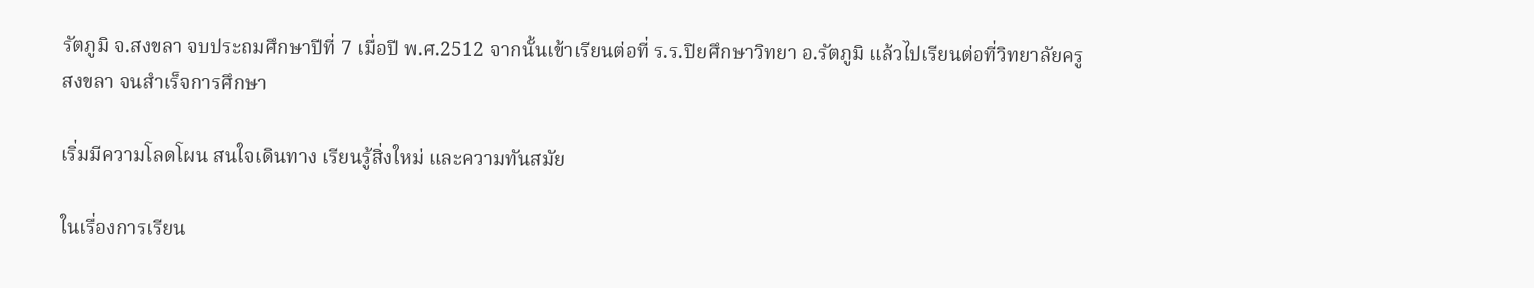รัตภูมิ จ.สงขลา จบประถมศึกษาปีที่ 7 เมื่อปี พ.ศ.2512 จากนั้นเข้าเรียนต่อที่ ร.ร.ปิยศึกษาวิทยา อ.รัตภูมิ แล้วไปเรียนต่อที่วิทยาลัยครูสงขลา จนสำเร็จการศึกษา

เริ่มมีความโลดโผน สนใจเดินทาง เรียนรู้สิ่งใหม่ และความทันสมัย

ในเรื่องการเรียน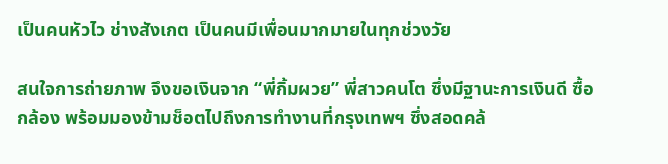เป็นคนหัวไว ช่างสังเกต เป็นคนมีเพื่อนมากมายในทุกช่วงวัย

สนใจการถ่ายภาพ จึงขอเงินจาก “พี่กิ้มผวย” พี่สาวคนโต ซึ่งมีฐานะการเงินดี ซื้อกล้อง พร้อมมองข้ามช็อตไปถึงการทำงานที่กรุงเทพฯ ซึ่งสอดคล้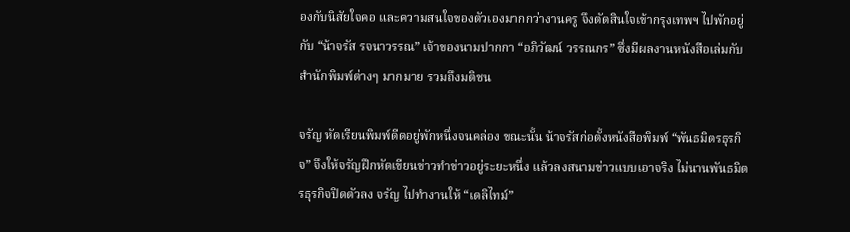องกับนิสัยใจคอ และความสนใจของตัวเองมากกว่างานครู จึงตัดสินใจเข้ากรุงเทพฯ ไปพักอยู่กับ “น้าจรัส รจนาวรรณ” เจ้าของนามปากกา “อภิวัฒน์ วรรณกร” ซึ่งมีผลงานหนังสือเล่มกับสำนักพิมพ์ต่างๆ มากมาย รวมถึงมติชน

จรัญ หัดเรียนพิมพ์ดีดอยู่พักหนึ่งจนคล่อง ขณะนั้น น้าจรัสก่อตั้งหนังสือพิมพ์ “พันธมิตรธุรกิจ” จึงให้จรัญฝึกหัดเขียนข่าวทำข่าวอยู่ระยะหนึ่ง แล้วลงสนามข่าวแบบเอาจริง ไม่นานพันธมิตรธุรกิจปิดตัวลง จรัญ ไปทำงานให้ “เดลิไทม์”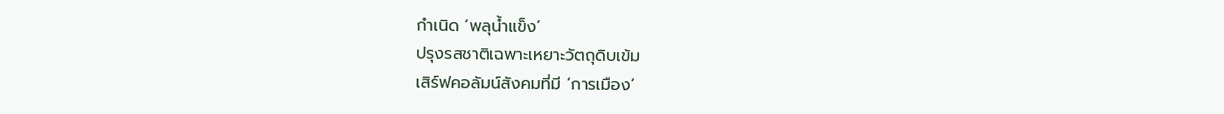กำเนิด ‘พลุน้ำแข็ง’
ปรุงรสชาติเฉพาะเหยาะวัตถุดิบเข้ม
เสิร์ฟคอลัมน์สังคมที่มี ‘การเมือง’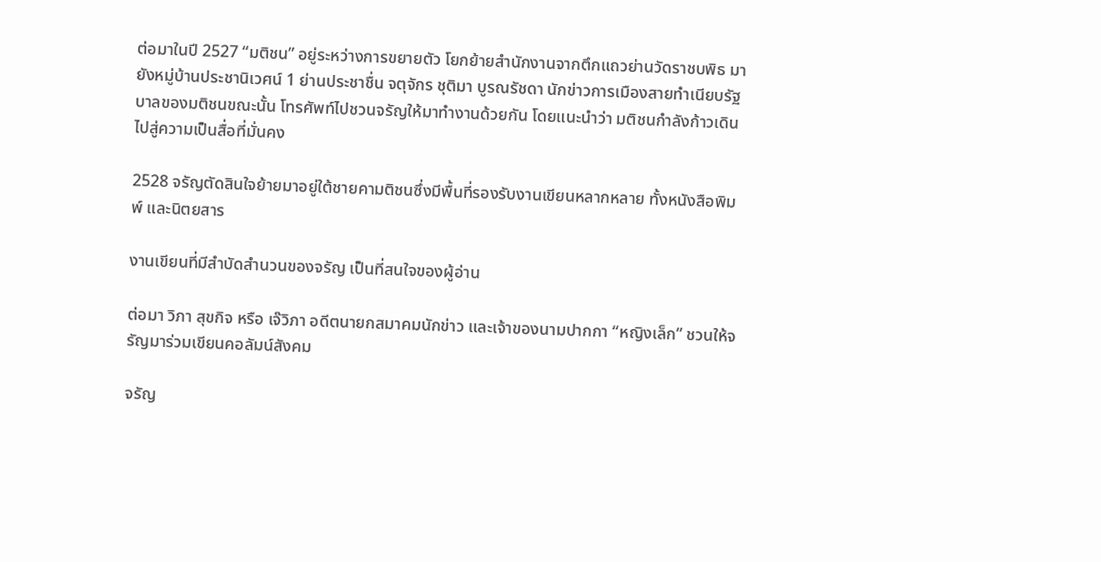ต่อมาในปี 2527 “มติชน” อยู่ระหว่างการขยายตัว โยกย้ายสำนักงานจากตึกแถวย่านวัดราชบพิธ มายังหมู่บ้านประชานิเวศน์ 1 ย่านประชาชื่น จตุจักร ชุติมา บูรณรัชดา นักข่าวการเมืองสายทำเนียบรัฐบาลของมติชนขณะนั้น โทรศัพท์ไปชวนจรัญให้มาทำงานด้วยกัน โดยแนะนำว่า มติชนกำลังก้าวเดินไปสู่ความเป็นสื่อที่มั่นคง

2528 จรัญตัดสินใจย้ายมาอยู่ใต้ชายคามติชนซึ่งมีพื้นที่รองรับงานเขียนหลากหลาย ทั้งหนังสือพิมพ์ และนิตยสาร

งานเขียนที่มีสำบัดสำนวนของจรัญ เป็นที่สนใจของผู้อ่าน

ต่อมา วิภา สุขกิจ หรือ เจ๊วิภา อดีตนายกสมาคมนักข่าว และเจ้าของนามปากกา “หญิงเล็ก” ชวนให้จรัญมาร่วมเขียนคอลัมน์สังคม

จรัญ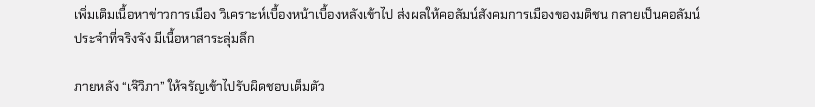เพิ่มเติมเนื้อหาข่าวการเมือง วิเคราะห์เบื้องหน้าเบื้องหลังเข้าไป ส่งผลให้คอลัมน์สังคมการเมืองของมติชน กลายเป็นคอลัมน์ประจำที่จริงจัง มีเนื้อหาสาระลุ่มลึก

ภายหลัง “เจ๊วิภา” ให้จรัญเข้าไปรับผิดชอบเต็มตัว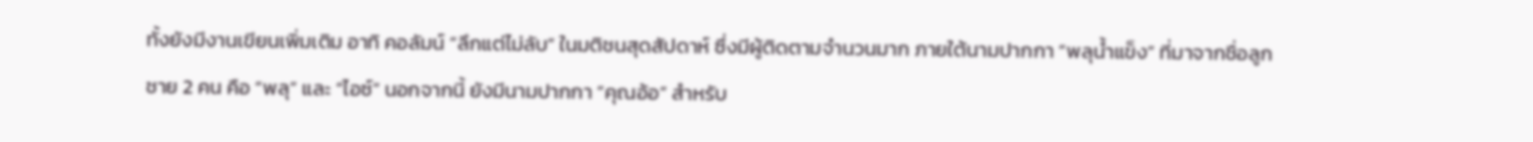ทั้งยังมีงานเขียนเพิ่มเติม อาทิ คอลัมน์ “ลึกแต่ไม่ลับ” ในมติชนสุดสัปดาห์ ซึ่งมีผู้ติดตามจำนวนมาก ภายใต้นามปากกา “พลุน้ำแข็ง” ที่มาจากชื่อลูกชาย 2 คน คือ “พลุ” และ “ไอซ์” นอกจากนี้ ยังมีนามปากกา “คุณอ้อ” สำหรับ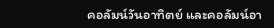คอลัมน์วันอาทิตย์ และคอลัมน์อา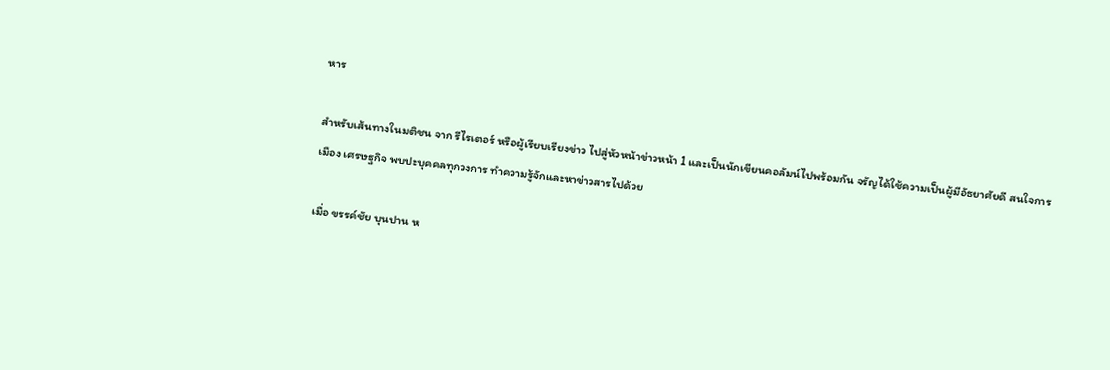หาร

สำหรับเส้นทางในมติชน จาก รีไรเตอร์ หรือผู้เรียบเรียงข่าว ไปสู่หัวหน้าข่าวหน้า 1 และเป็นนักเขียนคอลัมน์ไปพร้อมกัน จรัญได้ใช้ความเป็นผู้มีอัธยาศัยดี สนใจการเมือง เศรษฐกิจ พบปะบุคคลทุกวงการ ทำความรู้จักและหาข่าวสารไปด้วย

เมื่อ ขรรค์ชัย บุนปาน ห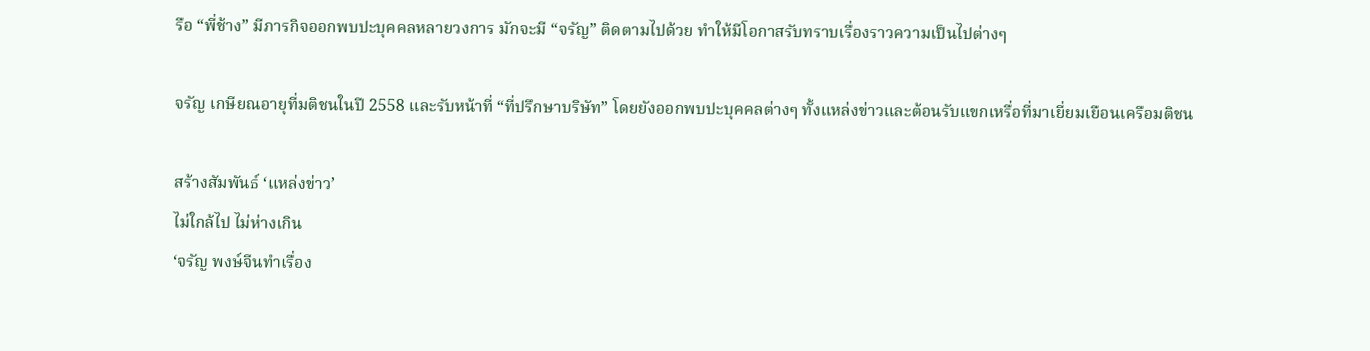รือ “พี่ช้าง” มีภารกิจออกพบปะบุคคลหลายวงการ มักจะมี “จรัญ” ติดตามไปด้วย ทำให้มีโอกาสรับทราบเรื่องราวความเป็นไปต่างๆ

จรัญ เกษียณอายุที่มติชนในปี 2558 และรับหน้าที่ “ที่ปรึกษาบริษัท” โดยยังออกพบปะบุคคลต่างๆ ทั้งแหล่งข่าวและต้อนรับแขกเหรื่อที่มาเยี่ยมเยือนเครือมติชน

สร้างสัมพันธ์ ‘แหล่งข่าว’
ไม่ใกล้ไป ไม่ห่างเกิน
‘จรัญ พงษ์จีนทำเรื่อง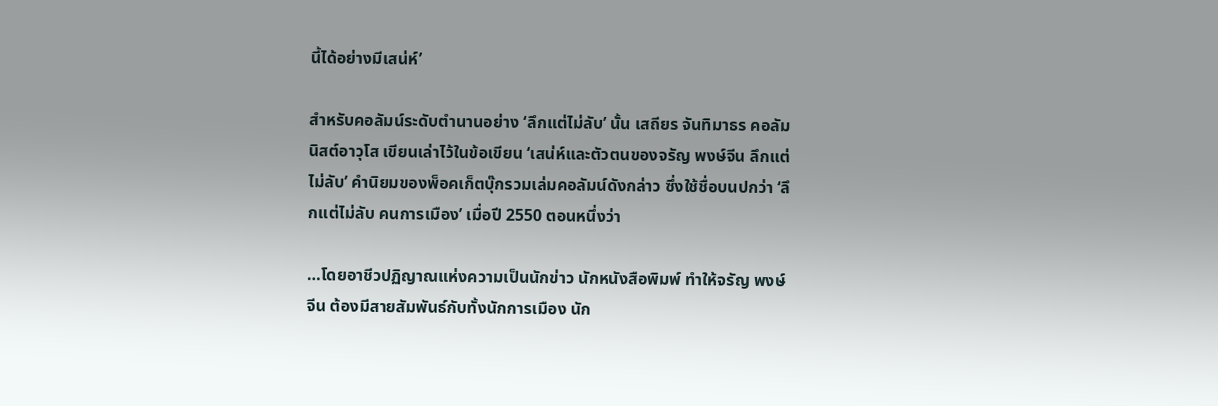นี้ได้อย่างมีเสน่ห์’

สำหรับคอลัมน์ระดับตำนานอย่าง ‘ลึกแต่ไม่ลับ’ นั้น เสถียร จันทิมาธร คอลัมนิสต์อาวุโส เขียนเล่าไว้ในข้อเขียน ‘เสน่ห์และตัวตนของจรัญ พงษ์จีน ลึกแต่ไม่ลับ’ คำนิยมของพ็อคเก็ตบุ๊กรวมเล่มคอลัมน์ดังกล่าว ซึ่งใช้ชื่อบนปกว่า ‘ลึกแต่ไม่ลับ คนการเมือง’ เมื่อปี 2550 ตอนหนึ่งว่า

…โดยอาชีวปฏิญาณแห่งความเป็นนักข่าว นักหนังสือพิมพ์ ทำให้จรัญ พงษ์จีน ต้องมีสายสัมพันธ์กับทั้งนักการเมือง นัก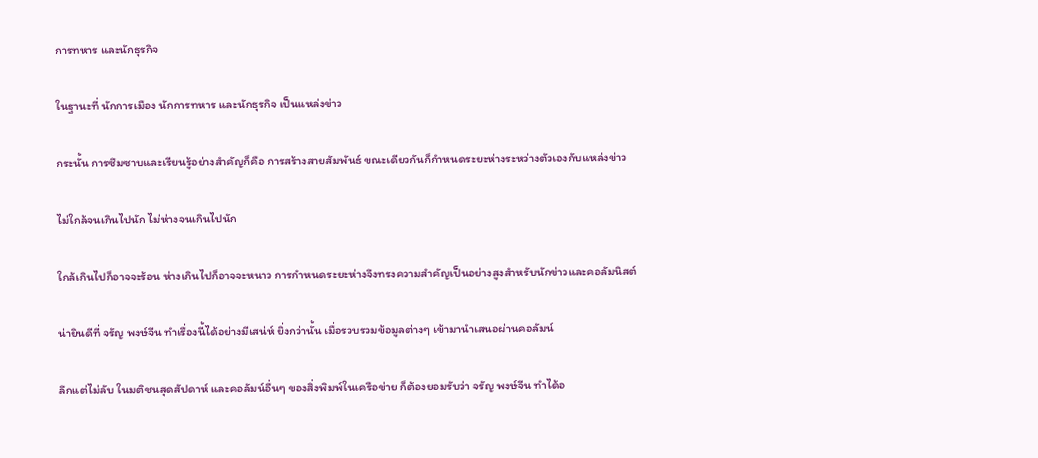การทหาร และนักธุรกิจ

ในฐานะที่ นักการเมือง นักการทหาร และนักธุรกิจ เป็นแหล่งข่าว

กระนั้น การซึมซาบและเรียนรู้อย่างสำคัญก็คือ การสร้างสายสัมพันธ์ ขณะเดียวกันก็กำหนดระยะห่างระหว่างตัวเองกับแหล่งข่าว

ไม่ใกล้จนเกินไปนัก ไม่ห่างจนเกินไปนัก

ใกล้เกินไปก็อาจจะร้อน ห่างเกินไปก็อาจจะหนาว การกำหนดระยะห่างจึงทรงความสำคัญเป็นอย่างสูงสำหรับนักข่าวและคอลัมนิสต์

น่ายินดีที่ จรัญ พงษ์จีน ทำเรื่องนี้ได้อย่างมีเสน่ห์ ยิ่งกว่านั้น เมื่อรวบรวมข้อมูลต่างๆ เข้ามานำเสนอผ่านคอลัมน์

ลึกแต่ไม่ลับ ในมติชนสุดสัปดาห์ และคอลัมน์อื่นๆ ของสิ่งพิมพ์ในเครือข่าย ก็ต้องยอมรับว่า จรัญ พงษ์จีน ทำได้อ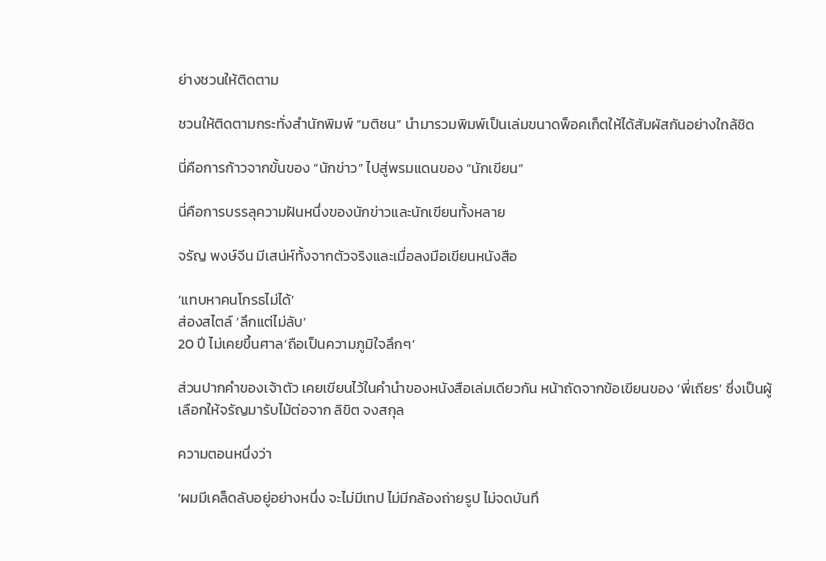ย่างชวนให้ติดตาม

ชวนให้ติดตามกระทั่งสำนักพิมพ์ “มติชน” นำมารวมพิมพ์เป็นเล่มขนาดพ็อคเก็ตให้ได้สัมผัสกันอย่างใกล้ชิด

นี่คือการก้าวจากขั้นของ “นักข่าว” ไปสู่พรมแดนของ “นักเขียน”

นี่คือการบรรลุความฝันหนึ่งของนักข่าวและนักเขียนทั้งหลาย

จรัญ พงษ์จีน มีเสน่ห์ทั้งจากตัวจริงและเมื่อลงมือเขียนหนังสือ

‘แทบหาคนโกรธไม่ได้’
ส่องสไตล์ ‘ลึกแต่ไม่ลับ’
20 ปี ไม่เคยขึ้นศาล‘ถือเป็นความภูมิใจลึกๆ’

ส่วนปากคำของเจ้าตัว เคยเขียนไว้ในคำนำของหนังสือเล่มเดียวกัน หน้าถัดจากข้อเขียนของ ‘พี่เถียร’ ซึ่งเป็นผู้เลือกให้จรัญมารับไม้ต่อจาก ลิขิต จงสกุล

ความตอนหนึ่งว่า

‘ผมมีเคล็ดลับอยู่อย่างหนึ่ง จะไม่มีเทป ไม่มีกล้องถ่ายรูป ไม่จดบันทึ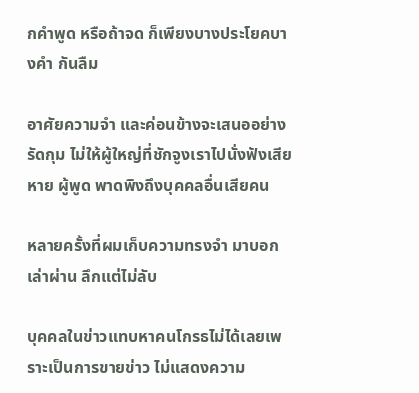กคำพูด หรือถ้าจด ก็เพียงบางประโยคบางคำ กันลืม

อาศัยความจำ และค่อนข้างจะเสนออย่างรัดกุม ไม่ให้ผู้ใหญ่ที่ชักจูงเราไปนั่งฟังเสียหาย ผู้พูด พาดพิงถึงบุคคลอื่นเสียคน

หลายครั้งที่ผมเก็บความทรงจำ มาบอกเล่าผ่าน ลึกแต่ไม่ลับ

บุคคลในข่าวแทบหาคนโกรธไม่ได้เลยเพราะเป็นการขายข่าว ไม่แสดงความ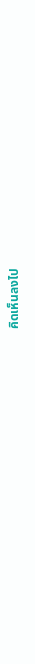คิดเห็นลงไป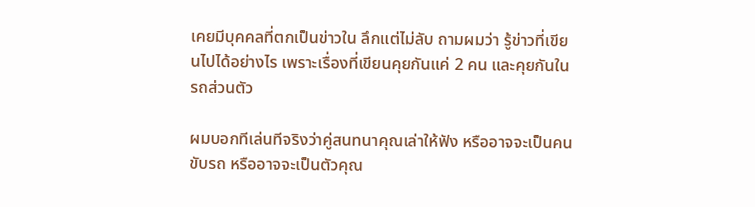เคยมีบุคคลที่ตกเป็นข่าวใน ลึกแต่ไม่ลับ ถามผมว่า รู้ข่าวที่เขียนไปได้อย่างไร เพราะเรื่องที่เขียนคุยกันแค่ 2 คน และคุยกันในรถส่วนตัว

ผมบอกทีเล่นทีจริงว่าคู่สนทนาคุณเล่าให้ฟัง หรืออาจจะเป็นคนขับรถ หรืออาจจะเป็นตัวคุณ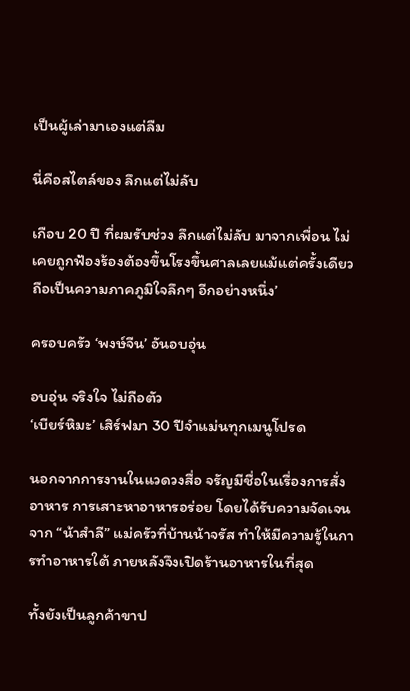เป็นผู้เล่ามาเองแต่ลืม

นี่คือสไตล์ของ ลึกแต่ไม่ลับ

เกือบ 20 ปี ที่ผมรับช่วง ลึกแต่ไม่ลับ มาจากเพื่อน ไม่เคยถูกฟ้องร้องต้องขึ้นโรงขึ้นศาลเลยแม้แต่ครั้งเดียว ถือเป็นความภาคภูมิใจลึกๆ อีกอย่างหนึ่ง’

ครอบครัว ‘พงษ์จีน’ อันอบอุ่น

อบอุ่น จริงใจ ไม่ถือตัว
‘เบียร์หิมะ’ เสิร์ฟมา 30 ปีจำแม่นทุกเมนูโปรด

นอกจากการงานในแวดวงสื่อ จรัญมีชื่อในเรื่องการสั่งอาหาร การเสาะหาอาหารอร่อย โดยได้รับความจัดเจนจาก “น้าสำลี” แม่ครัวที่บ้านน้าจรัส ทำให้มีความรู้ในการทำอาหารใต้ ภายหลังจึงเปิดร้านอาหารในที่สุด

ทั้งยังเป็นลูกค้าขาป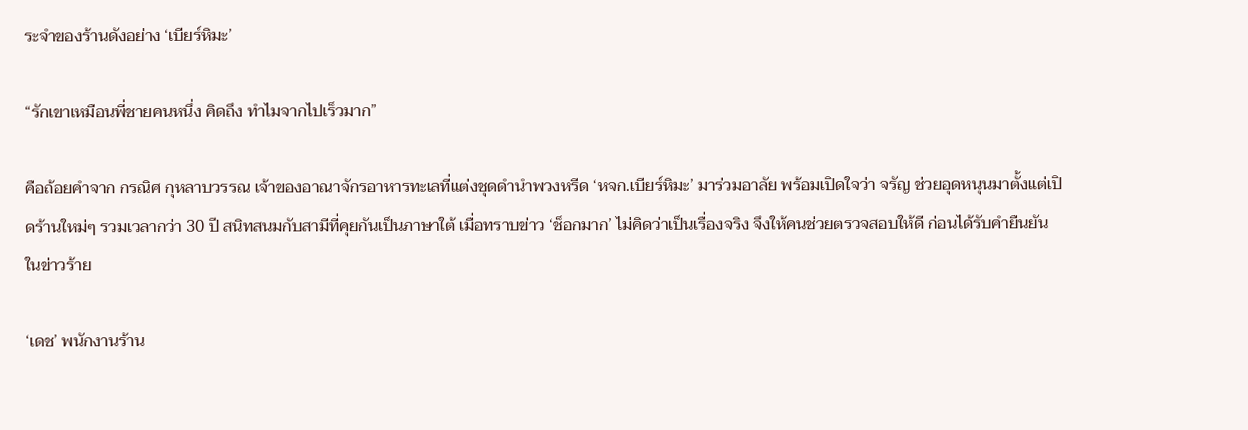ระจำของร้านดังอย่าง ‘เบียร์หิมะ’

“รักเขาเหมือนพี่ชายคนหนึ่ง คิดถึง ทำไมจากไปเร็วมาก”

คือถ้อยคำจาก กรณิศ กุหลาบวรรณ เจ้าของอาณาจักรอาหารทะเลที่แต่งชุดดำนำพวงหรีด ‘หจก.เบียร์หิมะ’ มาร่วมอาลัย พร้อมเปิดใจว่า จรัญ ช่วยอุดหนุนมาตั้งแต่เปิดร้านใหม่ๆ รวมเวลากว่า 30 ปี สนิทสนมกับสามีที่คุยกันเป็นภาษาใต้ เมื่อทราบข่าว ‘ช็อกมาก’ ไม่คิดว่าเป็นเรื่องจริง จึงให้คนช่วยตรวจสอบให้ดี ก่อนได้รับคำยืนยันในข่าวร้าย

‘เดช’ พนักงานร้าน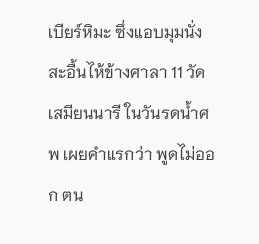เบียร์หิมะ ซึ่งแอบมุมนั่งสะอื้นไห้ข้างศาลา 11 วัดเสมียนนารี ในวันรดน้ำศพ เผยคำแรกว่า พูดไม่ออก ตน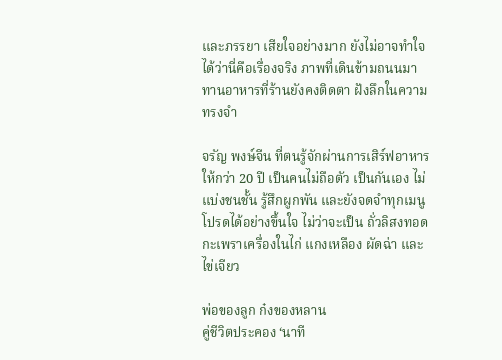และภรรยา เสียใจอย่างมาก ยังไม่อาจทำใจได้ว่านี่คือเรื่องจริง ภาพที่เดินข้ามถนนมาทานอาหารที่ร้านยังคงติดตา ฝังลึกในความทรงจำ

จรัญ พงษ์จีน ที่ตนรู้จักผ่านการเสิร์ฟอาหารให้กว่า 20 ปี เป็นคนไม่ถือตัว เป็นกันเอง ไม่แบ่งชนชั้น รู้สึกผูกพัน และยังจดจำทุกเมนูโปรดได้อย่างขึ้นใจ ไม่ว่าจะเป็น ถั่วลิสงทอด กะเพราเครื่องในไก่ แกงเหลือง ผัดฉ่า และไข่เจียว

พ่อของลูก ก๋งของหลาน
คู่ชีวิตประคอง ‘นาที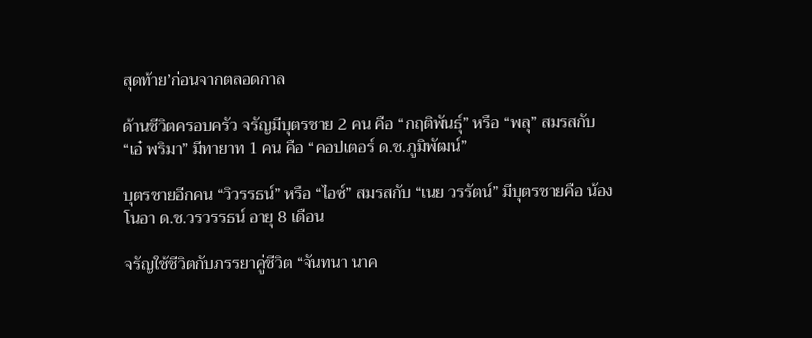สุดท้าย’ก่อนจากตลอดกาล

ด้านชีวิตครอบครัว จรัญมีบุตรชาย 2 คน คือ “กฤติพันธุ์” หรือ “พลุ” สมรสกับ “เอ๋ พริมา” มีทายาท 1 คน คือ “คอปเตอร์ ด.ช.ภูมิพัฒน์”

บุตรชายอีกคน “วิวรรธน์” หรือ “ไอซ์” สมรสกับ “เนย วรรัตน์” มีบุตรชายคือ น้องโนอา ด.ช.วรวรรธน์ อายุ 8 เดือน

จรัญใช้ชีวิตกับภรรยาคู่ชีวิต “จันทนา นาค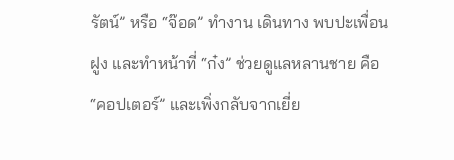รัตน์” หรือ “จ๊อด” ทำงาน เดินทาง พบปะเพื่อนฝูง และทำหน้าที่ “ก๋ง” ช่วยดูแลหลานชาย คือ “คอปเตอร์” และเพิ่งกลับจากเยี่ย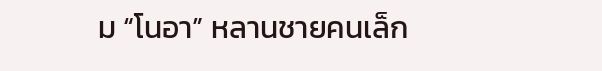ม “โนอา” หลานชายคนเล็ก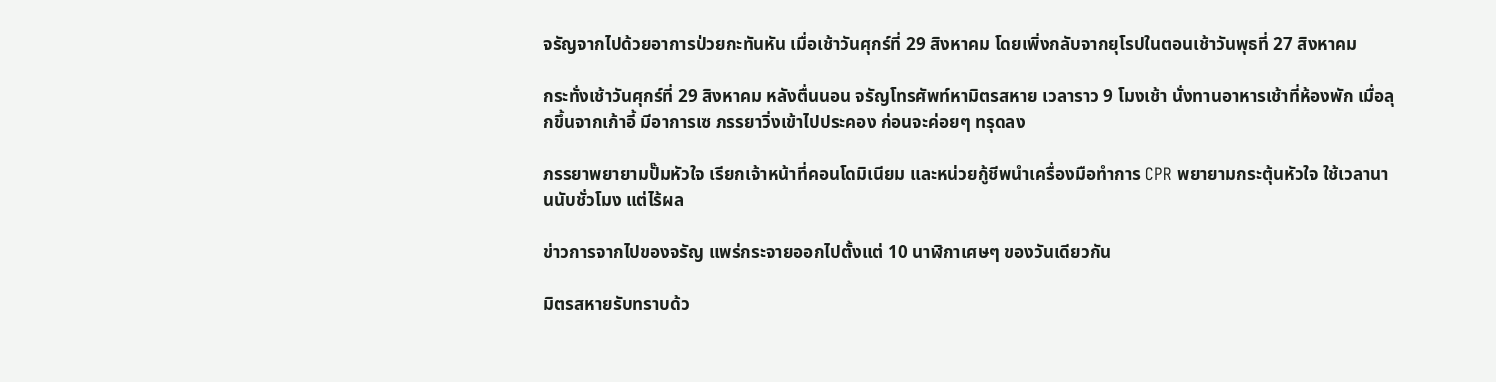จรัญจากไปด้วยอาการป่วยกะทันหัน เมื่อเช้าวันศุกร์ที่ 29 สิงหาคม โดยเพิ่งกลับจากยุโรปในตอนเช้าวันพุธที่ 27 สิงหาคม

กระทั่งเช้าวันศุกร์ที่ 29 สิงหาคม หลังตื่นนอน จรัญโทรศัพท์หามิตรสหาย เวลาราว 9 โมงเช้า นั่งทานอาหารเช้าที่ห้องพัก เมื่อลุกขึ้นจากเก้าอี้ มีอาการเซ ภรรยาวิ่งเข้าไปประคอง ก่อนจะค่อยๆ ทรุดลง

ภรรยาพยายามปั๊มหัวใจ เรียกเจ้าหน้าที่คอนโดมิเนียม และหน่วยกู้ชีพนำเครื่องมือทำการ CPR พยายามกระตุ้นหัวใจ ใช้เวลานานนับชั่วโมง แต่ไร้ผล

ข่าวการจากไปของจรัญ แพร่กระจายออกไปตั้งแต่ 10 นาฬิกาเศษๆ ของวันเดียวกัน

มิตรสหายรับทราบด้ว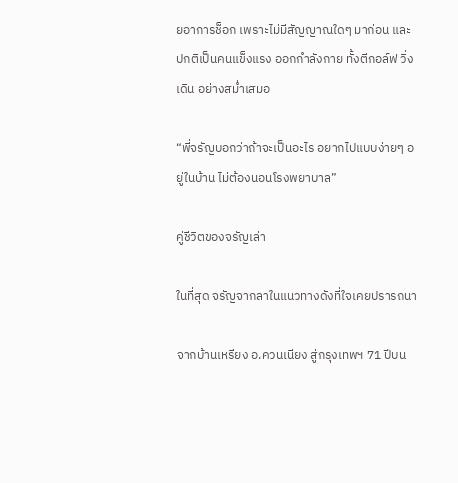ยอาการช็อก เพราะไม่มีสัญญาณใดๆ มาก่อน และปกติเป็นคนแข็งแรง ออกกำลังกาย ทั้งตีกอล์ฟ วิ่ง เดิน อย่างสม่ำเสมอ

“พี่จรัญบอกว่าถ้าจะเป็นอะไร อยากไปแบบง่ายๆ อยู่ในบ้าน ไม่ต้องนอนโรงพยาบาล”

คู่ชีวิตของจรัญเล่า

ในที่สุด จรัญจากลาในแนวทางดังที่ใจเคยปรารถนา

จากบ้านเหรียง อ.ควนเนียง สู่กรุงเทพฯ 71 ปีบน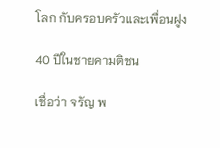โลก กับครอบครัวและเพื่อนฝูง

40 ปีในชายคามติชน

เชื่อว่า จรัญ พ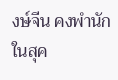งษ์จีน คงพำนักในสุค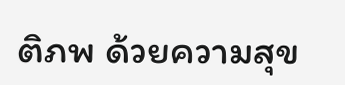ติภพ ด้วยความสุข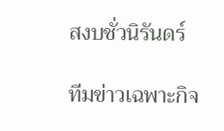สงบชั่วนิรันดร์

ทีมข่าวเฉพาะกิจ